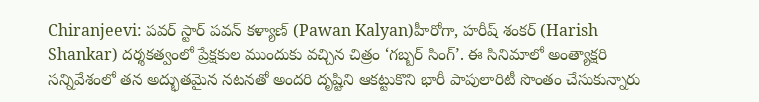Chiranjeevi: పవర్ స్టార్ పవన్ కళ్యాణ్ (Pawan Kalyan)హీరోగా, హరీష్ శంకర్ (Harish Shankar) దర్శకత్వంలో ప్రేక్షకుల ముందుకు వచ్చిన చిత్రం ‘గబ్బర్ సింగ్’. ఈ సినిమాలో అంత్యాక్షరి సన్నివేశంలో తన అద్భుతమైన నటనతో అందరి దృష్టిని ఆకట్టుకొని భారీ పాపులారిటీ సొంతం చేసుకున్నారు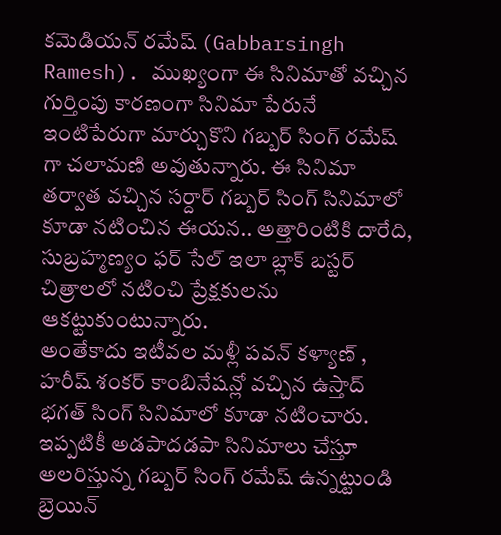కమెడియన్ రమేష్ (Gabbarsingh Ramesh). ముఖ్యంగా ఈ సినిమాతో వచ్చిన గుర్తింపు కారణంగా సినిమా పేరునే ఇంటిపేరుగా మార్చుకొని గబ్బర్ సింగ్ రమేష్ గా చలామణి అవుతున్నారు. ఈ సినిమా తర్వాత వచ్చిన సర్దార్ గబ్బర్ సింగ్ సినిమాలో కూడా నటించిన ఈయన.. అత్తారింటికి దారేది, సుబ్రహ్మణ్యం ఫర్ సేల్ ఇలా బ్లాక్ బస్టర్ చిత్రాలలో నటించి ప్రేక్షకులను ఆకట్టుకుంటున్నారు.
అంతేకాదు ఇటీవల మళ్లీ పవన్ కళ్యాణ్ , హరీష్ శంకర్ కాంబినేషన్లో వచ్చిన ఉస్తాద్ భగత్ సింగ్ సినిమాలో కూడా నటించారు. ఇప్పటికీ అడపాదడపా సినిమాలు చేస్తూ అలరిస్తున్న గబ్బర్ సింగ్ రమేష్ ఉన్నట్టుండి బ్రెయిన్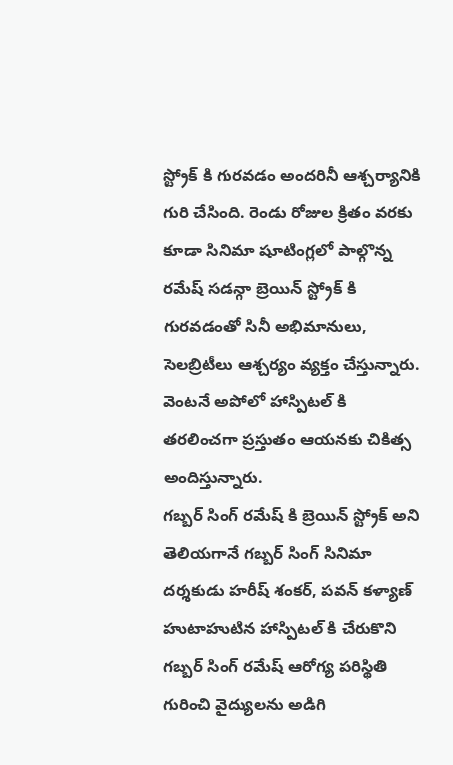స్ట్రోక్ కి గురవడం అందరినీ ఆశ్చర్యానికి గురి చేసింది. రెండు రోజుల క్రితం వరకు కూడా సినిమా షూటింగ్లలో పాల్గొన్న రమేష్ సడన్గా బ్రెయిన్ స్ట్రోక్ కి గురవడంతో సినీ అభిమానులు, సెలబ్రిటీలు ఆశ్చర్యం వ్యక్తం చేస్తున్నారు. వెంటనే అపోలో హాస్పిటల్ కి తరలించగా ప్రస్తుతం ఆయనకు చికిత్స అందిస్తున్నారు.
గబ్బర్ సింగ్ రమేష్ కి బ్రెయిన్ స్ట్రోక్ అని తెలియగానే గబ్బర్ సింగ్ సినిమా దర్శకుడు హరీష్ శంకర్, పవన్ కళ్యాణ్ హుటాహుటిన హాస్పిటల్ కి చేరుకొని గబ్బర్ సింగ్ రమేష్ ఆరోగ్య పరిస్థితి గురించి వైద్యులను అడిగి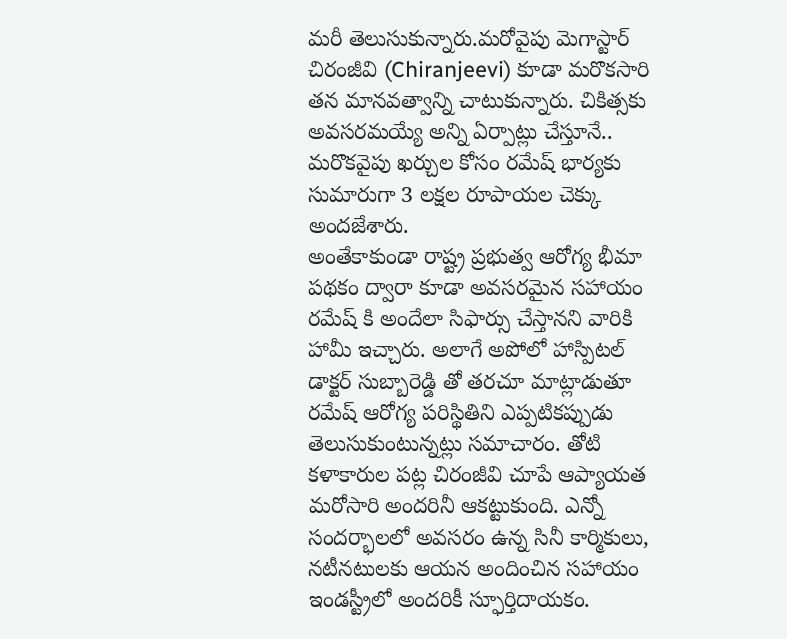మరీ తెలుసుకున్నారు.మరోవైపు మెగాస్టార్ చిరంజీవి (Chiranjeevi) కూడా మరొకసారి తన మానవత్వాన్ని చాటుకున్నారు. చికిత్సకు అవసరమయ్యే అన్ని ఏర్పాట్లు చేస్తూనే.. మరొకవైపు ఖర్చుల కోసం రమేష్ భార్యకు సుమారుగా 3 లక్షల రూపాయల చెక్కు అందజేశారు.
అంతేకాకుండా రాష్ట్ర ప్రభుత్వ ఆరోగ్య భీమా పథకం ద్వారా కూడా అవసరమైన సహాయం రమేష్ కి అందేలా సిఫార్సు చేస్తానని వారికి హామీ ఇచ్చారు. అలాగే అపోలో హాస్పిటల్ డాక్టర్ సుబ్బారెడ్డి తో తరచూ మాట్లాడుతూ రమేష్ ఆరోగ్య పరిస్థితిని ఎప్పటికప్పుడు తెలుసుకుంటున్నట్లు సమాచారం. తోటి కళాకారుల పట్ల చిరంజీవి చూపే ఆప్యాయత మరోసారి అందరినీ ఆకట్టుకుంది. ఎన్నో సందర్భాలలో అవసరం ఉన్న సినీ కార్మికులు, నటీనటులకు ఆయన అందించిన సహాయం ఇండస్ట్రీలో అందరికీ స్ఫూర్తిదాయకం.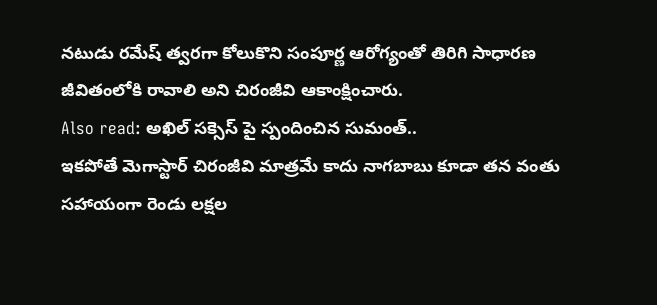నటుడు రమేష్ త్వరగా కోలుకొని సంపూర్ణ ఆరోగ్యంతో తిరిగి సాధారణ జీవితంలోకి రావాలి అని చిరంజీవి ఆకాంక్షించారు.
Also read: అఖిల్ సక్సెస్ పై స్పందించిన సుమంత్..
ఇకపోతే మెగాస్టార్ చిరంజీవి మాత్రమే కాదు నాగబాబు కూడా తన వంతు సహాయంగా రెండు లక్షల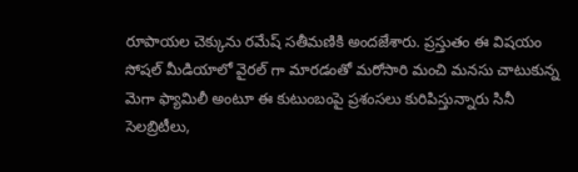రూపాయల చెక్కును రమేష్ సతీమణికి అందజేశారు. ప్రస్తుతం ఈ విషయం సోషల్ మీడియాలో వైరల్ గా మారడంతో మరోసారి మంచి మనసు చాటుకున్న మెగా ఫ్యామిలీ అంటూ ఈ కుటుంబంపై ప్రశంసలు కురిపిస్తున్నారు సినీ సెలబ్రిటీలు,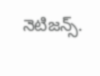నెటిజన్స్.